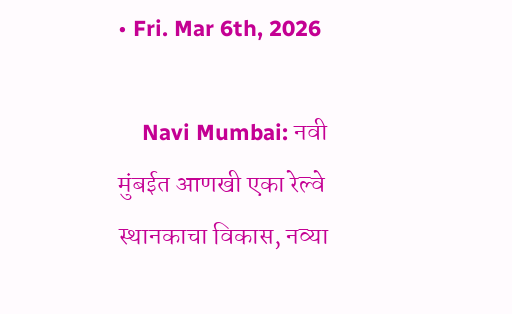• Fri. Mar 6th, 2026

    Navi Mumbai: नवी मुंबईत आणखी एका रेल्वे स्थानकाचा विकास, नव्या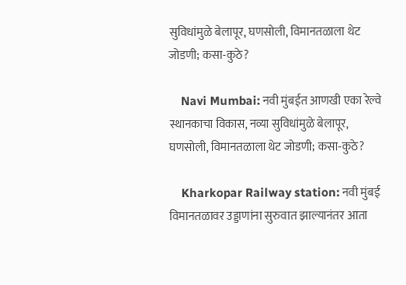सुविधांमुळे बेलापूर, घणसोली, विमानतळाला थेट जोडणी; कसा-कुठे?

    Navi Mumbai: नवी मुंबईत आणखी एका रेल्वे स्थानकाचा विकास, नव्या सुविधांमुळे बेलापूर, घणसोली, विमानतळाला थेट जोडणी; कसा-कुठे?

    Kharkopar Railway station: नवी मुंबई विमानतळावर उड्डाणांना सुरुवात झाल्यानंतर आता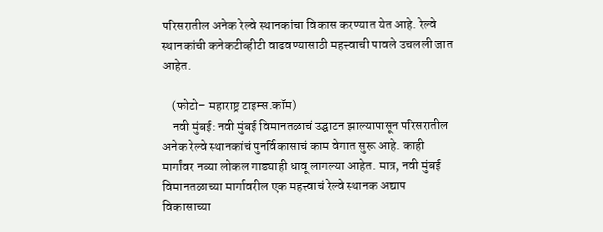परिसरातील अनेक रेल्वे स्थानकांचा विकास करण्यात येत आहे. रेल्वे स्थानकांची कनेकटीव्हीटी वाढवण्यासाठी महत्त्वाची पावले उचलली जात आहेत.

    (फोटो– महाराष्ट्र टाइम्स.कॉम)
    नवी मुंबई: नवी मुंबई विमानतळाचं उद्घाटन झाल्यापासून परिसरातील अनेक रेल्वे स्थानकांचं पुनर्विकासाचं काम वेगात सुरू आहे. काही मार्गांवर नव्या लोकल गाड्याही धावू लागल्या आहेत. मात्र, नवी मुंबई विमानतळाच्या मार्गावरील एक महत्त्वाचं रेल्वे स्थानक अद्याप विकासाच्या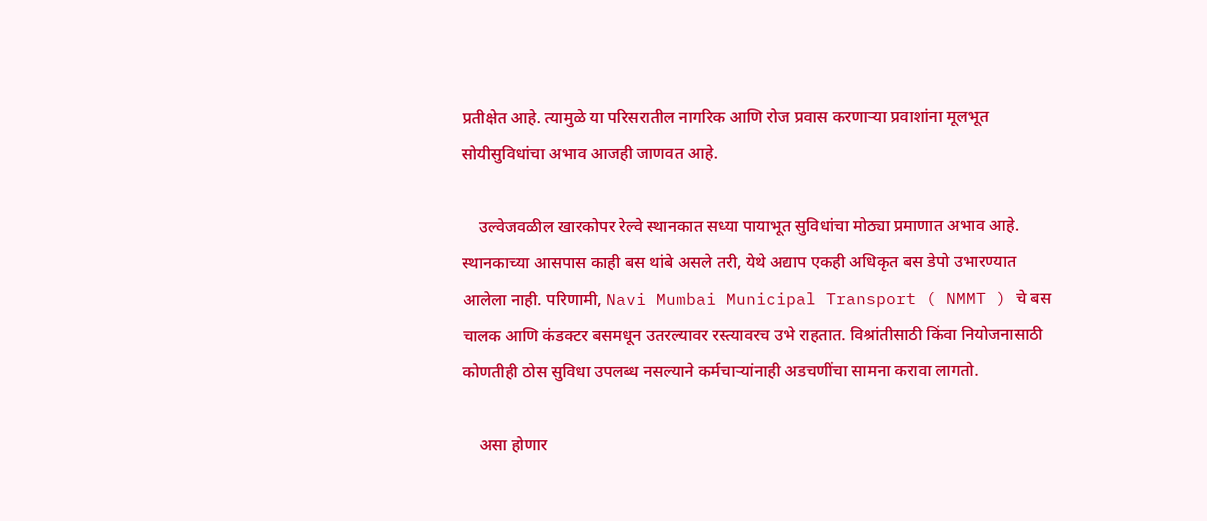प्रतीक्षेत आहे. त्यामुळे या परिसरातील नागरिक आणि रोज प्रवास करणाऱ्या प्रवाशांना मूलभूत सोयीसुविधांचा अभाव आजही जाणवत आहे.

    उल्वेजवळील खारकोपर रेल्वे स्थानकात सध्या पायाभूत सुविधांचा मोठ्या प्रमाणात अभाव आहे. स्थानकाच्या आसपास काही बस थांबे असले तरी, येथे अद्याप एकही अधिकृत बस डेपो उभारण्यात आलेला नाही. परिणामी, Navi Mumbai Municipal Transport ( NMMT ) चे बस चालक आणि कंडक्टर बसमधून उतरल्यावर रस्त्यावरच उभे राहतात. विश्रांतीसाठी किंवा नियोजनासाठी कोणतीही ठोस सुविधा उपलब्ध नसल्याने कर्मचाऱ्यांनाही अडचणींचा सामना करावा लागतो.

    असा होणार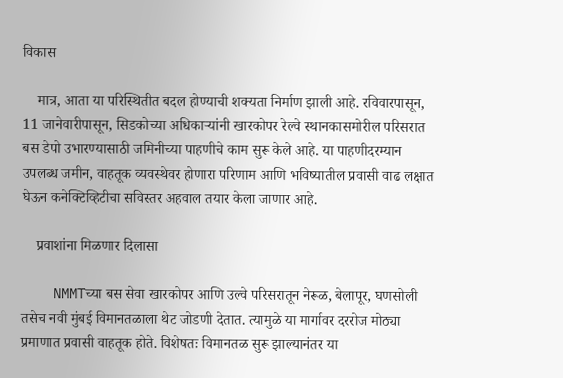विकास

    मात्र, आता या परिस्थितीत बदल होण्याची शक्यता निर्माण झाली आहे. रविवारपासून, 11 जानेवारीपासून, सिडकोच्या अधिकाऱ्यांनी खारकोपर रेल्वे स्थानकासमोरील परिसरात बस डेपो उभारण्यासाठी जमिनीच्या पाहणीचे काम सुरू केले आहे. या पाहणीदरम्यान उपलब्ध जमीन, वाहतूक व्यवस्थेवर होणारा परिणाम आणि भविष्यातील प्रवासी वाढ लक्षात घेऊन कनेक्टिव्हिटीचा सविस्तर अहवाल तयार केला जाणार आहे.

    प्रवाशांना मिळणार दिलासा

    NMMTच्या बस सेवा खारकोपर आणि उल्वे परिसरातून नेरूळ, बेलापूर, घणसोली तसेच नवी मुंबई विमानतळाला थेट जोडणी देतात. त्यामुळे या मार्गावर दररोज मोठ्या प्रमाणात प्रवासी वाहतूक होते. विशेषतः विमानतळ सुरू झाल्यानंतर या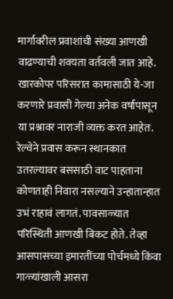मार्गावरील प्रवाशांची संख्या आणखी वाढण्याची शक्यता वर्तवली जात आहे. खारकोपर परिसरात कामासाठी ये-जा करणारे प्रवासी गेल्या अनेक वर्षांपासून या प्रश्नावर नाराजी व्यक्त करत आहेत. रेल्वेने प्रवास करून स्थानकात उतरल्यावर बससाठी वाट पाहताना कोणताही निवारा नसल्याने उन्हातान्हात उभं राहावं लागतं. पावसाळ्यात परिस्थिती आणखी बिकट होते. तेव्हा आसपासच्या इमारतींच्या पोर्चमध्ये किंवा गाळ्यांखाली आसरा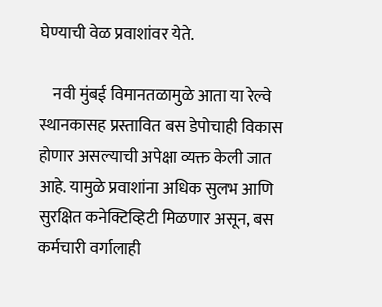घेण्याची वेळ प्रवाशांवर येते.

    नवी मुंबई विमानतळामुळे आता या रेल्वे स्थानकासह प्रस्तावित बस डेपोचाही विकास होणार असल्याची अपेक्षा व्यक्त केली जात आहे. यामुळे प्रवाशांना अधिक सुलभ आणि सुरक्षित कनेक्टिव्हिटी मिळणार असून, बस कर्मचारी वर्गालाही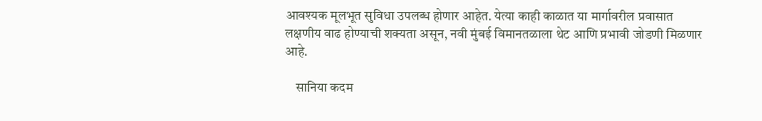आवश्यक मूलभूत सुविधा उपलब्ध होणार आहेत. येत्या काही काळात या मार्गावरील प्रवासात लक्षणीय वाढ होण्याची शक्यता असून, नवी मुंबई विमानतळाला थेट आणि प्रभावी जोडणी मिळणार आहे.

    सानिया कदम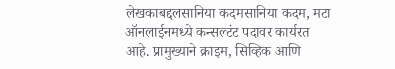लेखकाबद्दलसानिया कदमसानिया कदम, मटा ऑनलाईनमध्ये कन्सल्टंट पदावर कार्यरत आहे. प्रामुख्याने क्राइम, सिव्हिक आणि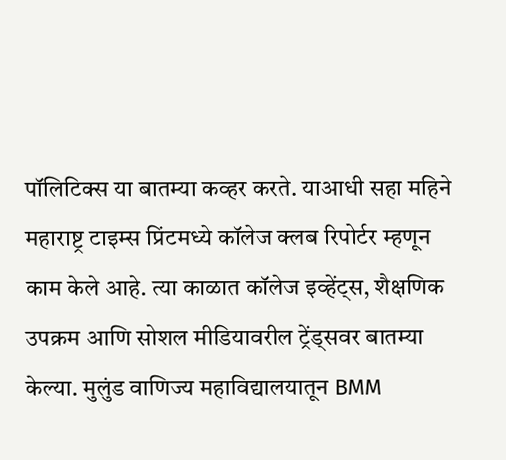पॉलिटिक्स या बातम्या कव्हर करते. याआधी सहा महिने महाराष्ट्र टाइम्स प्रिंटमध्ये कॉलेज क्लब रिपोर्टर म्हणून काम केले आहे. त्या काळात कॉलेज इव्हेंट्स, शैक्षणिक उपक्रम आणि सोशल मीडियावरील ट्रेंड्सवर बातम्या केल्या. मुलुंड वाणिज्य महाविद्यालयातून BMM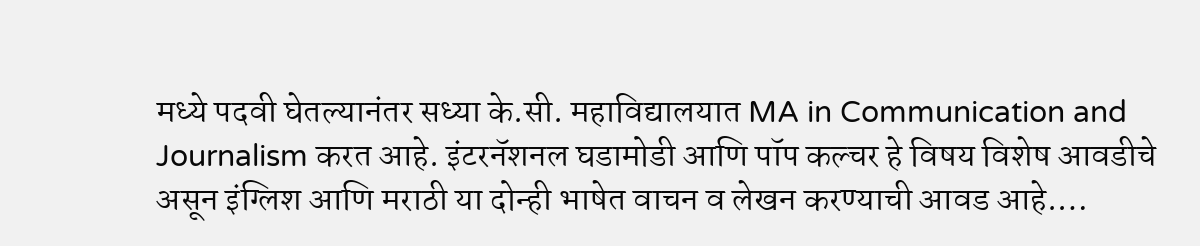मध्ये पदवी घेतल्यानंतर सध्या के.सी. महाविद्यालयात MA in Communication and Journalism करत आहे. इंटरनॅशनल घडामोडी आणि पॉप कल्चर हे विषय विशेष आवडीचे असून इंग्लिश आणि मराठी या दोन्ही भाषेत वाचन व लेखन करण्याची आवड आहे.…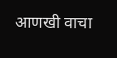आणखी वाचा